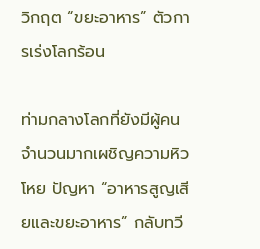วิกฤต “ขยะอาหาร” ตัวการเร่งโลกร้อน

ท่ามกลางโลกที่ยังมีผู้คนจำนวนมากเผชิญความหิวโหย ปัญหา “อาหารสูญเสียและขยะอาหาร” กลับทวี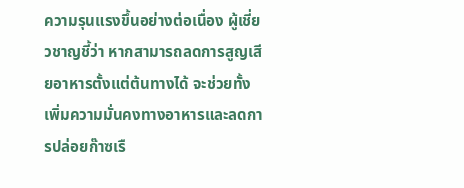ความรุนแรงขึ้นอย่างต่อเนื่อง ผู้เชี่ยวชาญชี้ว่า หากสามารถลดการสูญเสียอาหารตั้งแต่ต้นทางได้ จะช่วยทั้งเพิ่มความมั่นคงทางอาหารและลดการปล่อยก๊าซเรื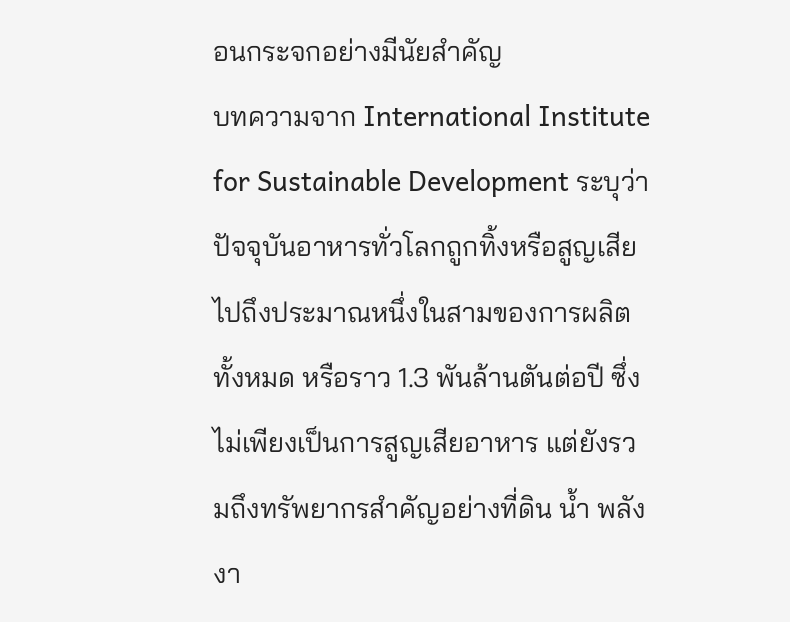อนกระจกอย่างมีนัยสำคัญ
บทความจาก International Institute for Sustainable Development ระบุว่า ปัจจุบันอาหารทั่วโลกถูกทิ้งหรือสูญเสียไปถึงประมาณหนึ่งในสามของการผลิตทั้งหมด หรือราว 1.3 พันล้านตันต่อปี ซึ่งไม่เพียงเป็นการสูญเสียอาหาร แต่ยังรวมถึงทรัพยากรสำคัญอย่างที่ดิน น้ำ พลังงา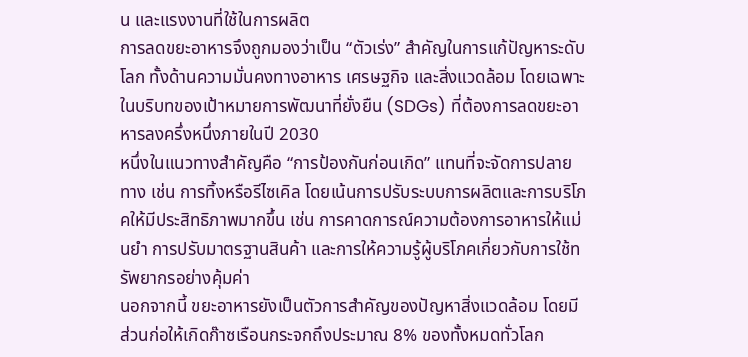น และแรงงานที่ใช้ในการผลิต
การลดขยะอาหารจึงถูกมองว่าเป็น “ตัวเร่ง” สำคัญในการแก้ปัญหาระดับโลก ทั้งด้านความมั่นคงทางอาหาร เศรษฐกิจ และสิ่งแวดล้อม โดยเฉพาะในบริบทของเป้าหมายการพัฒนาที่ยั่งยืน (SDGs) ที่ต้องการลดขยะอาหารลงครึ่งหนึ่งภายในปี 2030
หนึ่งในแนวทางสำคัญคือ “การป้องกันก่อนเกิด” แทนที่จะจัดการปลายทาง เช่น การทิ้งหรือรีไซเคิล โดยเน้นการปรับระบบการผลิตและการบริโภคให้มีประสิทธิภาพมากขึ้น เช่น การคาดการณ์ความต้องการอาหารให้แม่นยำ การปรับมาตรฐานสินค้า และการให้ความรู้ผู้บริโภคเกี่ยวกับการใช้ทรัพยากรอย่างคุ้มค่า
นอกจากนี้ ขยะอาหารยังเป็นตัวการสำคัญของปัญหาสิ่งแวดล้อม โดยมีส่วนก่อให้เกิดก๊าซเรือนกระจกถึงประมาณ 8% ของทั้งหมดทั่วโลก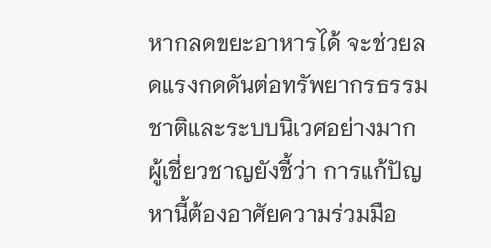หากลดขยะอาหารได้ จะช่วยลดแรงกดดันต่อทรัพยากรธรรมชาติและระบบนิเวศอย่างมาก
ผู้เชี่ยวชาญยังชี้ว่า การแก้ปัญหานี้ต้องอาศัยความร่วมมือ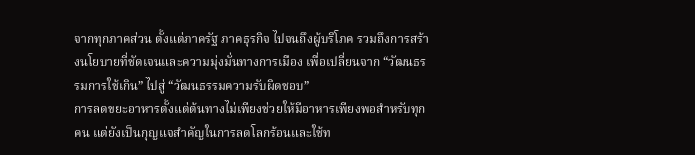จากทุกภาคส่วน ตั้งแต่ภาครัฐ ภาคธุรกิจ ไปจนถึงผู้บริโภค รวมถึงการสร้างนโยบายที่ชัดเจนและความมุ่งมั่นทางการเมือง เพื่อเปลี่ยนจาก “วัฒนธรรมการใช้เกิน” ไปสู่ “วัฒนธรรมความรับผิดชอบ”
การลดขยะอาหารตั้งแต่ต้นทางไม่เพียงช่วยให้มีอาหารเพียงพอสำหรับทุกคน แต่ยังเป็นกุญแจสำคัญในการลดโลกร้อนและใช้ท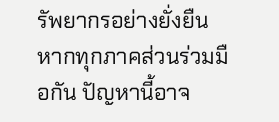รัพยากรอย่างยั่งยืน หากทุกภาคส่วนร่วมมือกัน ปัญหานี้อาจ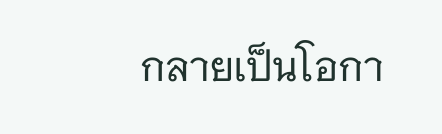กลายเป็นโอกา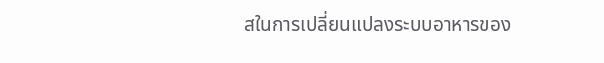สในการเปลี่ยนแปลงระบบอาหารของ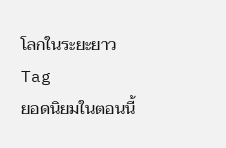โลกในระยะยาว
Tag
ยอดนิยมในตอนนี้